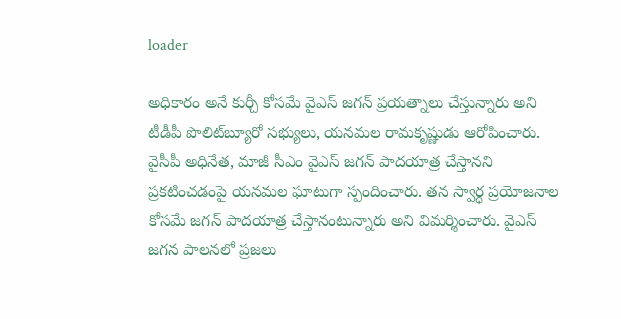loader

అధికారం అనే కుర్చీ కోసమే వైఎస్ జగన్ ప్రయత్నాలు చేస్తున్నారు అని టీడీపీ పొలిట్‌బ్యూరో సభ్యులు, యనమల రామకృష్ణుడు ఆరోపించారు. వైసీపీ అధినేత, మాజీ సీఎం వైఎస్ జగన్ పాదయాత్ర చేస్తానని ప్రకటించడంపై యనమల ఘాటుగా స్పందించారు. తన స్వార్ధ ప్రయోజనాల కోసమే జగన్ పాదయాత్ర చేస్తానంటున్నారు అని విమర్శించారు. వైఎస్ జగన పాలనలో ప్రజలు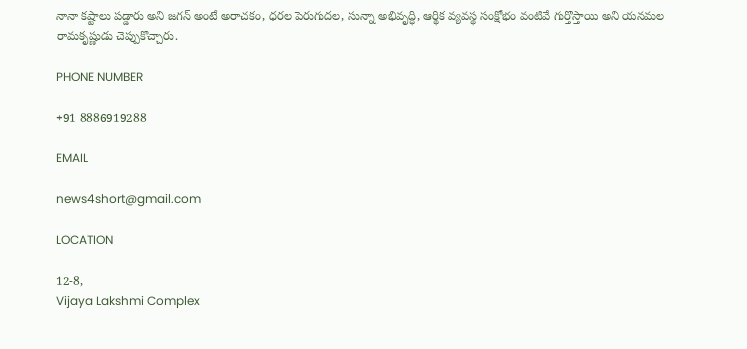నానా కష్టాలు పడ్డారు అని జగన్ అంటే అరాచకం, ధరల పెరుగుదల, సున్నా అభివృద్ధి, ఆర్థిక వ్యవస్థ సంక్షోభం వంటివే గుర్తొస్తాయి అని యనమల రామకృష్ణుడు చెప్పుకొచ్చారు.

PHONE NUMBER

+91 8886919288

EMAIL

news4short@gmail.com

LOCATION

12-8,
Vijaya Lakshmi Complex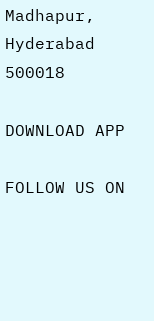Madhapur,
Hyderabad 500018

DOWNLOAD APP

FOLLOW US ON